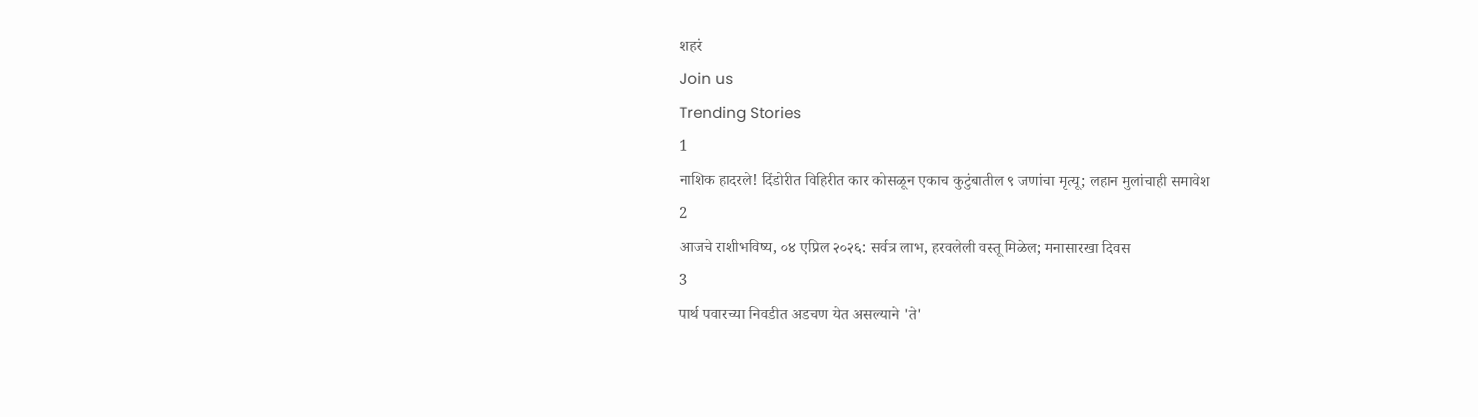शहरं
Join us
Trending Stories
1
नाशिक हादरले! दिंडोरीत विहिरीत कार कोसळून एकाच कुटुंबातील ९ जणांचा मृत्यू; लहान मुलांचाही समावेश
2
आजचे राशीभविष्य, ०४ एप्रिल २०२६: सर्वत्र लाभ, हरवलेली वस्तू मिळेल; मनासारखा दिवस
3
पार्थ पवारच्या निवडीत अडचण येत असल्याने 'ते'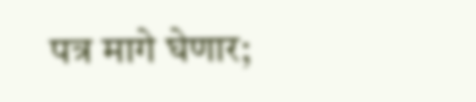पत्र मागे घेणार;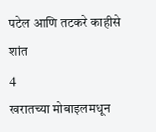पटेल आणि तटकरे काहीसे शांत
4
खरातच्या मोबाइलमधून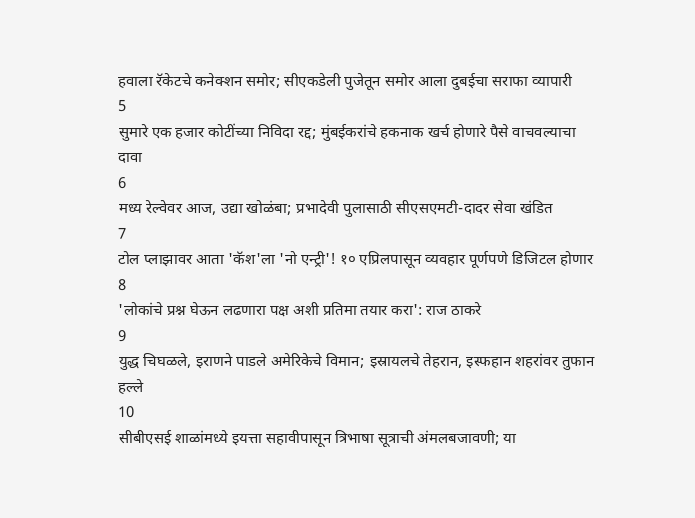हवाला रॅकेटचे कनेक्शन समोर; सीएकडेली पुजेतून समोर आला दुबईचा सराफा व्यापारी
5
सुमारे एक हजार कोटींच्या निविदा रद्द; मुंबईकरांचे हकनाक खर्च होणारे पैसे वाचवल्याचा दावा
6
मध्य रेल्वेवर आज, उद्या खोळंबा; प्रभादेवी पुलासाठी सीएसएमटी-दादर सेवा खंडित
7
टोल प्लाझावर आता 'कॅश'ला 'नो एन्ट्री'! १० एप्रिलपासून व्यवहार पूर्णपणे डिजिटल होणार
8
'लोकांचे प्रश्न घेऊन लढणारा पक्ष अशी प्रतिमा तयार करा': राज ठाकरे
9
युद्ध चिघळले, इराणने पाडले अमेरिकेचे विमान; इस्रायलचे तेहरान, इस्फहान शहरांवर तुफान हल्ले
10
सीबीएसई शाळांमध्ये इयत्ता सहावीपासून त्रिभाषा सूत्राची अंमलबजावणी; या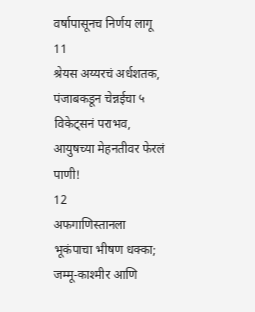वर्षापासूनच निर्णय लागू
11
श्रेयस अय्यरचं अर्धशतक, पंजाबकडून चेन्नईचा ५ विकेट्सनं पराभव, आयुषच्या मेहनतीवर फेरलं पाणी!
12
अफगाणिस्तानला भूकंपाचा भीषण धक्का; जम्मू-काश्मीर आणि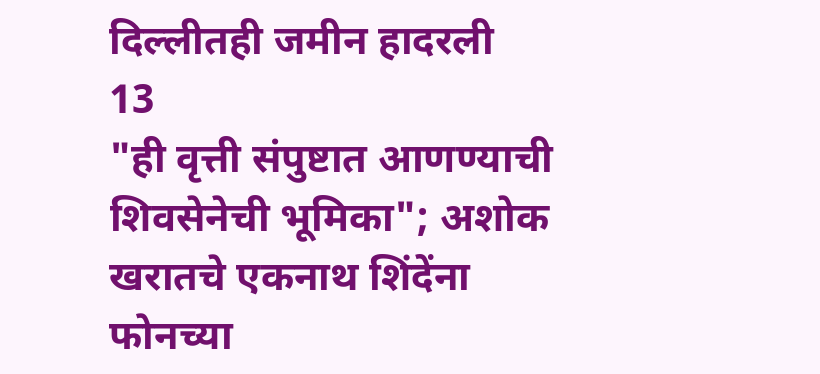दिल्लीतही जमीन हादरली
13
"ही वृत्ती संपुष्टात आणण्याची शिवसेनेची भूमिका"; अशोक खरातचे एकनाथ शिंदेंना फोनच्या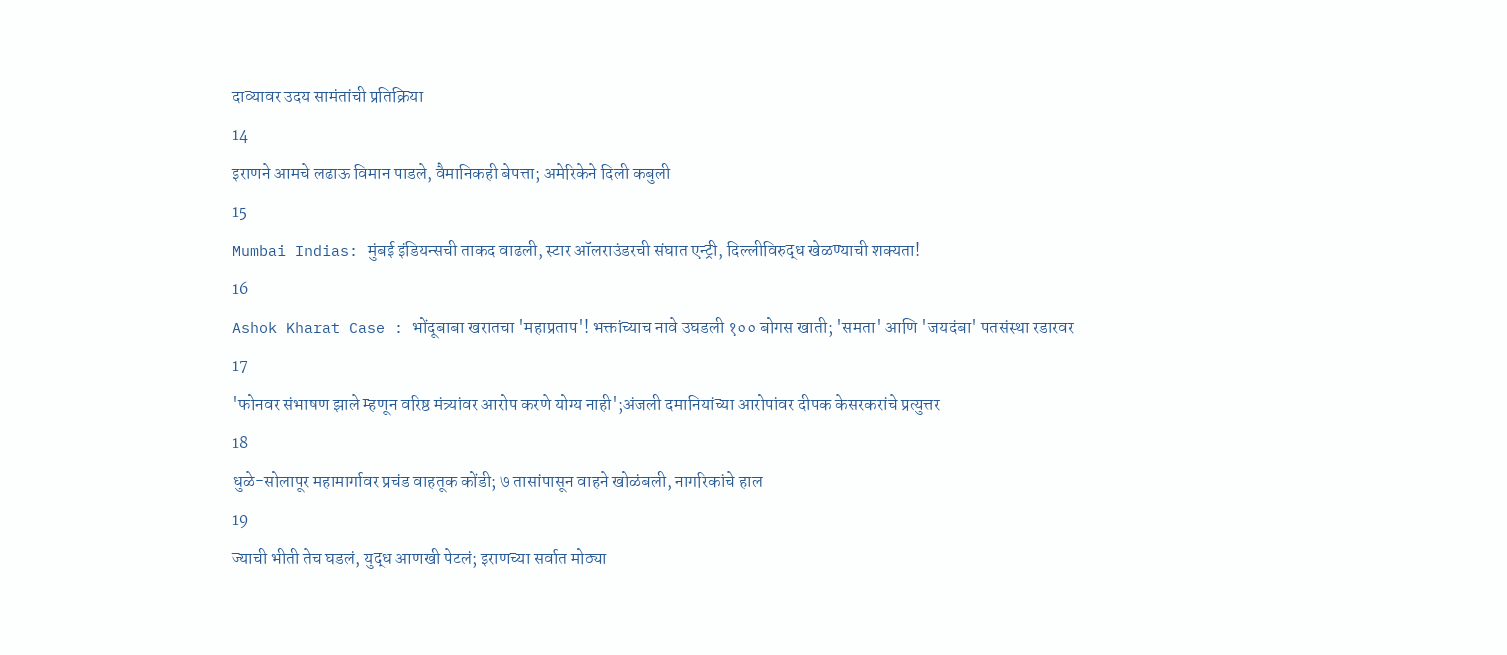दाव्यावर उदय सामंतांची प्रतिक्रिया
14
इराणने आमचे लढाऊ विमान पाडले, वैमानिकही बेपत्ता; अमेरिकेने दिली कबुली
15
Mumbai Indias: मुंबई इंडियन्सची ताकद वाढली, स्टार ऑलराउंडरची संघात एन्ट्री, दिल्लीविरुद्ध खेळण्याची शक्यता!
16
Ashok Kharat Case : भोंदूबाबा खरातचा 'महाप्रताप'! भक्तांच्याच नावे उघडली १०० बोगस खाती; 'समता' आणि 'जयदंबा' पतसंस्था रडारवर
17
'फोनवर संभाषण झाले म्हणून वरिष्ठ मंत्र्यांवर आरोप करणे योग्य नाही';अंजली दमानियांच्या आरोपांवर दीपक केसरकरांचे प्रत्युत्तर
18
धुळे-सोलापूर महामार्गावर प्रचंड वाहतूक कोंडी; ७ तासांपासून वाहने खोळंबली, नागरिकांचे हाल
19
ज्याची भीती तेच घडलं, युद्ध आणखी पेटलं; इराणच्या सर्वात मोठ्या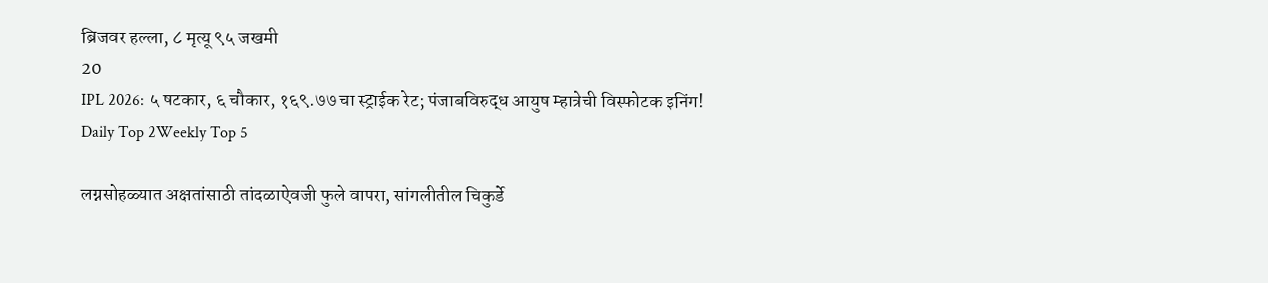ब्रिजवर हल्ला, ८ मृत्यू ९५ जखमी
20
IPL 2026: ५ षटकार, ६ चौकार, १६९.७७ चा स्ट्राईक रेट; पंजाबविरुद्ध आयुष म्हात्रेची विस्फोटक इनिंग!
Daily Top 2Weekly Top 5

लग्नसोहळ्यात अक्षतांसाठी तांदळाऐवजी फुले वापरा, सांगलीतील चिकुर्डे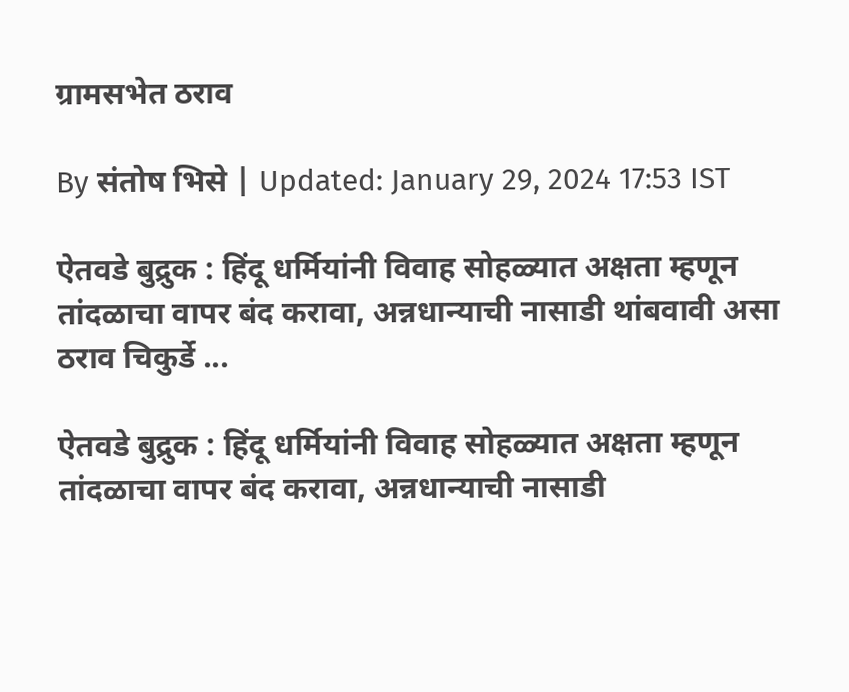ग्रामसभेत ठराव

By संतोष भिसे | Updated: January 29, 2024 17:53 IST

ऐतवडे बुद्रुक : हिंदू धर्मियांनी विवाह सोहळ्यात अक्षता म्हणून तांदळाचा वापर बंद करावा, अन्नधान्याची नासाडी थांबवावी असा ठराव चिकुर्डे ...

ऐतवडे बुद्रुक : हिंदू धर्मियांनी विवाह सोहळ्यात अक्षता म्हणून तांदळाचा वापर बंद करावा, अन्नधान्याची नासाडी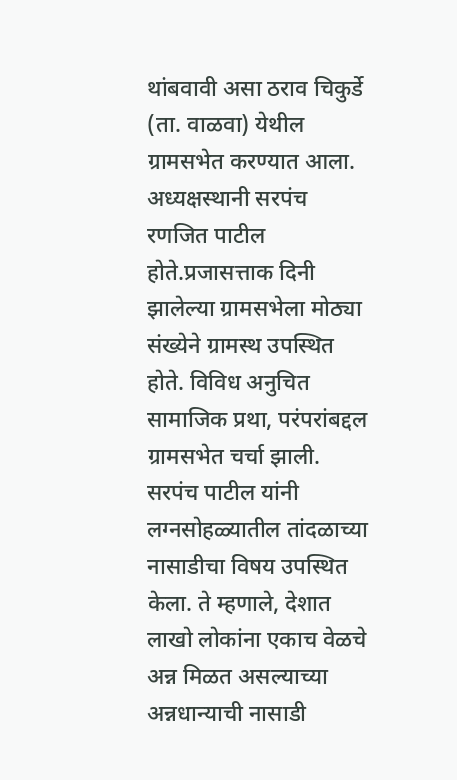थांबवावी असा ठराव चिकुर्डे (ता. वाळवा) येथील ग्रामसभेत करण्यात आला. अध्यक्षस्थानी सरपंच रणजित पाटील होते.प्रजासत्ताक दिनी झालेल्या ग्रामसभेला मोठ्या संख्येने ग्रामस्थ उपस्थित होते. विविध अनुचित सामाजिक प्रथा, परंपरांबद्दल ग्रामसभेत चर्चा झाली.  सरपंच पाटील यांनी लग्नसोहळ्यातील तांदळाच्या नासाडीचा विषय उपस्थित केला. ते म्हणाले, देशात लाखो लोकांना एकाच वेळचे अन्न मिळत असल्याच्या अन्नधान्याची नासाडी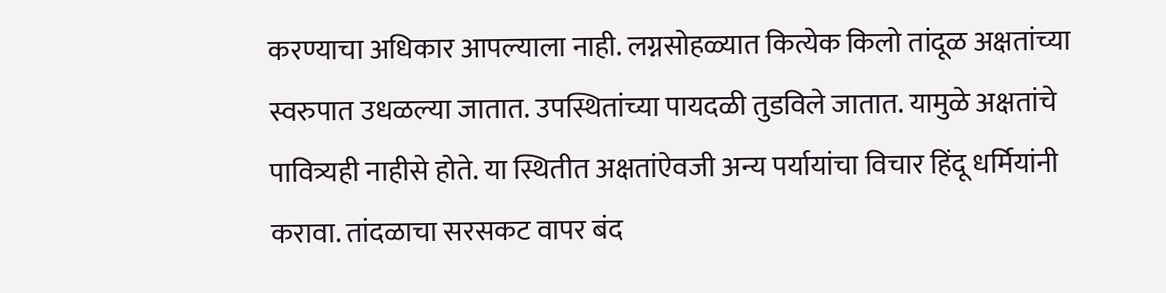करण्याचा अधिकार आपल्याला नाही. लग्नसोहळ्यात कित्येक किलो तांदूळ अक्षतांच्या स्वरुपात उधळल्या जातात. उपस्थितांच्या पायदळी तुडविले जातात. यामुळे अक्षतांचे पावित्र्यही नाहीसे होते. या स्थितीत अक्षतांऐवजी अन्य पर्यायांचा विचार हिंदू धर्मियांनी करावा. तांदळाचा सरसकट वापर बंद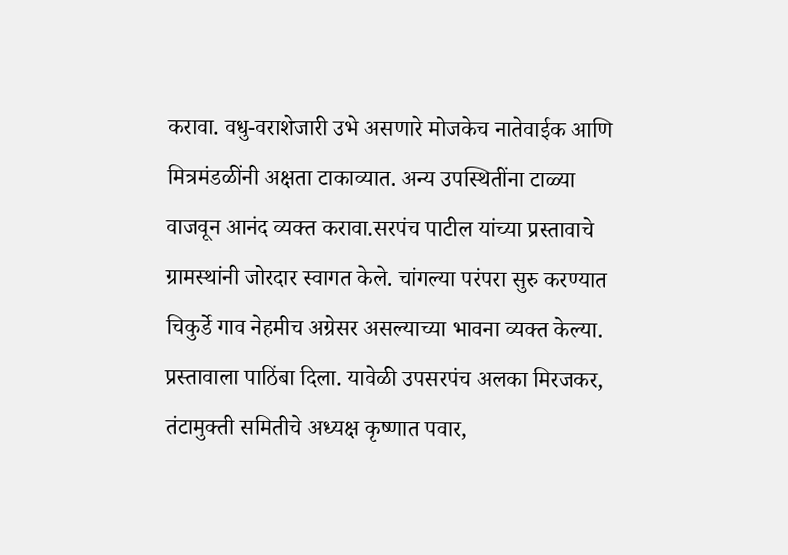करावा. वधु-वराशेजारी उभे असणारे मोजकेच नातेवाईक आणि मित्रमंडळींनी अक्षता टाकाव्यात. अन्य उपस्थितींना टाळ्या वाजवून आनंद व्यक्त करावा.सरपंच पाटील यांच्या प्रस्तावाचे ग्रामस्थांनी जोरदार स्वागत केले. चांगल्या परंपरा सुरु करण्यात चिकुर्डे गाव नेहमीच अग्रेसर असल्याच्या भावना व्यक्त केल्या. प्रस्तावाला पाठिंबा दिला. यावेळी उपसरपंच अलका मिरजकर, तंटामुक्ती समितीचे अध्यक्ष कृष्णात पवार,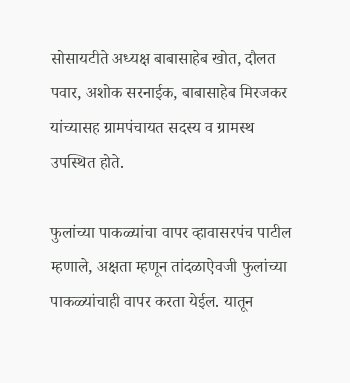सोसायटीते अध्यक्ष बाबासाहेब खोत, दौलत पवार, अशोक सरनाईक, बाबासाहेब मिरजकर यांच्यासह ग्रामपंचायत सदस्य व ग्रामस्थ उपस्थित होते.

फुलांच्या पाकळ्यांचा वापर व्हावासरपंच पाटील म्हणाले, अक्षता म्हणून तांदळाऐवजी फुलांच्या पाकळ्यांचाही वापर करता येईल. यातून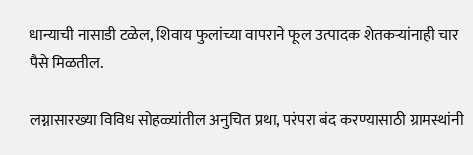धान्याची नासाडी टळेल, शिवाय फुलांच्या वापराने फूल उत्पादक शेतकऱ्यांनाही चार पैसे मिळतील.

लग्नासारख्या विविध सोहळ्यांतील अनुचित प्रथा, परंपरा बंद करण्यासाठी ग्रामस्थांनी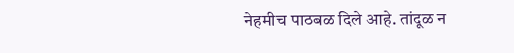नेहमीच पाठबळ दिले आहे. तांदूळ न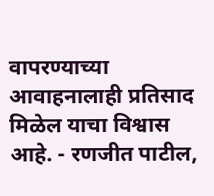वापरण्याच्या आवाहनालाही प्रतिसाद मिळेल याचा विश्वास आहे. - रणजीत पाटील,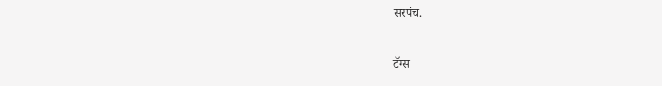सरपंच.

टॅग्स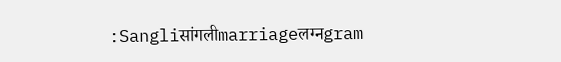:Sangliसांगलीmarriageलग्नgram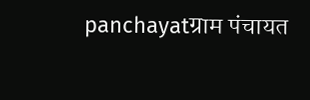panchayatग्राम पंचायत